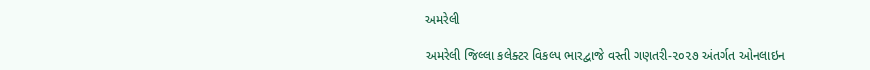અમરેલી

અમરેલી જિલ્લા કલેક્ટર વિકલ્પ ભારદ્વાજે વસ્તી ગણતરી-૨૦૨૭ અંતર્ગત ઓનલાઇન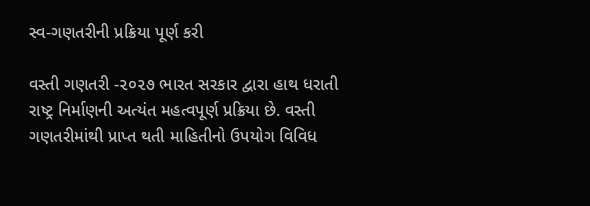સ્વ-ગણતરીની પ્રક્રિયા પૂર્ણ કરી

વસ્તી ગણતરી -૨૦૨૭ ભારત સરકાર દ્વારા હાથ ધરાતી રાષ્ટ્ર નિર્માણની અત્યંત મહત્વપૂર્ણ પ્રક્રિયા છે. વસ્તી ગણતરીમાંથી પ્રાપ્ત થતી માહિતીનો ઉપયોગ વિવિધ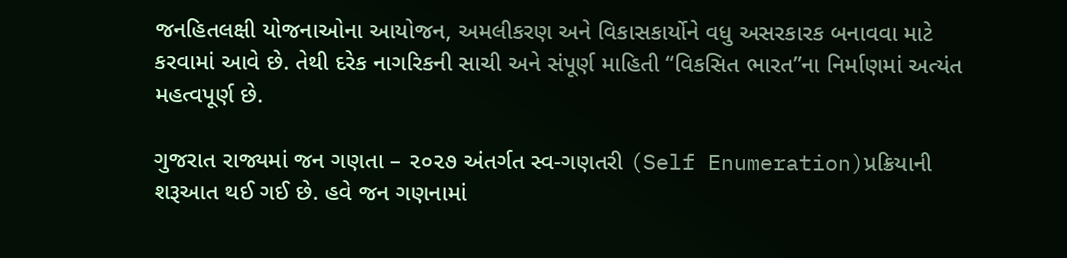જનહિતલક્ષી યોજનાઓના આયોજન, અમલીકરણ અને વિકાસકાર્યોને વધુ અસરકારક બનાવવા માટે કરવામાં આવે છે. તેથી દરેક નાગરિકની સાચી અને સંપૂર્ણ માહિતી “વિકસિત ભારત”ના નિર્માણમાં અત્યંત મહત્વપૂર્ણ છે.

ગુજરાત રાજ્યમાં જન ગણતા – ૨૦૨૭ અંતર્ગત સ્વ-ગણતરી (Self Enumeration)પ્રક્રિયાની શરૂઆત થઈ ગઈ છે. હવે જન ગણનામાં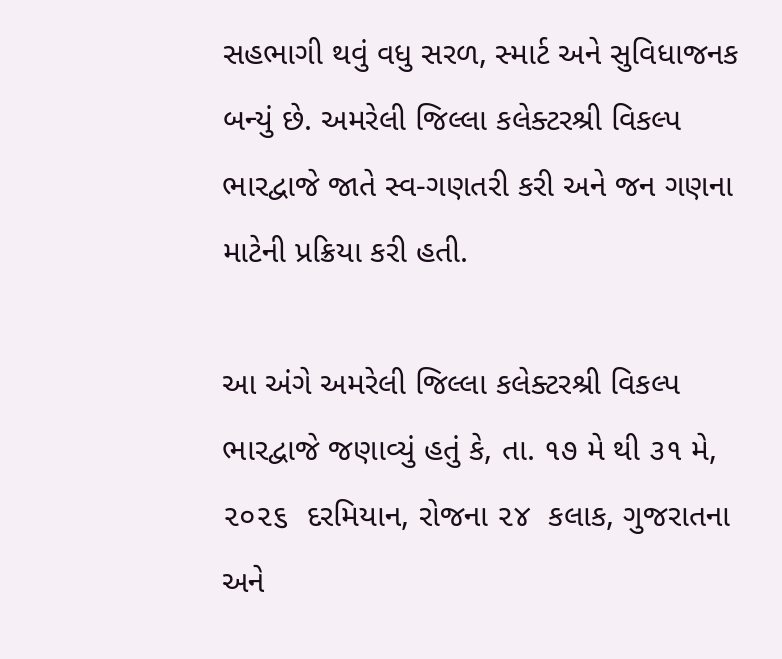સહભાગી થવું વધુ સરળ, સ્માર્ટ અને સુવિધાજનક બન્યું છે. અમરેલી જિલ્લા કલેક્ટરશ્રી વિકલ્પ ભારદ્વાજે જાતે સ્વ-ગણતરી કરી અને જન ગણના માટેની પ્રક્રિયા કરી હતી.

આ અંગે અમરેલી જિલ્લા કલેક્ટરશ્રી વિકલ્પ ભારદ્વાજે જણાવ્યું હતું કે, તા. ૧૭ મે થી ૩૧ મે, ૨૦૨૬  દરમિયાન, રોજના ૨૪  કલાક, ગુજરાતના અને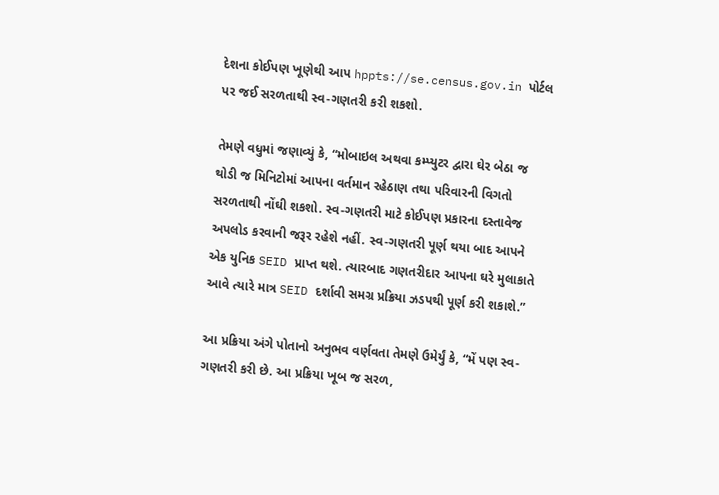દેશના કોઈપણ ખૂણેથી આપ hppts://se.census.gov.in પોર્ટલ પર જઈ સરળતાથી સ્વ-ગણતરી કરી શકશો.

તેમણે વધુમાં જણાવ્યું કે, “મોબાઇલ અથવા કમ્પ્યુટર દ્વારા ઘેર બેઠા જ થોડી જ મિનિટોમાં આપના વર્તમાન રહેઠાણ તથા પરિવારની વિગતો સરળતાથી નોંઘી શકશો. સ્વ-ગણતરી માટે કોઈપણ પ્રકારના દસ્તાવેજ અપલોડ કરવાની જરૂર રહેશે નહીં. સ્વ-ગણતરી પૂર્ણ થયા બાદ આપને એક યુનિક SEID પ્રાપ્ત થશે. ત્યારબાદ ગણતરીદાર આપના ઘરે મુલાકાતે આવે ત્યારે માત્ર SEID દર્શાવી સમગ્ર પ્રક્રિયા ઝડપથી પૂર્ણ કરી શકાશે.”

આ પ્રક્રિયા અંગે પોતાનો અનુભવ વર્ણવતા તેમણે ઉમેર્યું કે, “મેં પણ સ્વ-ગણતરી કરી છે. આ પ્રક્રિયા ખૂબ જ સરળ,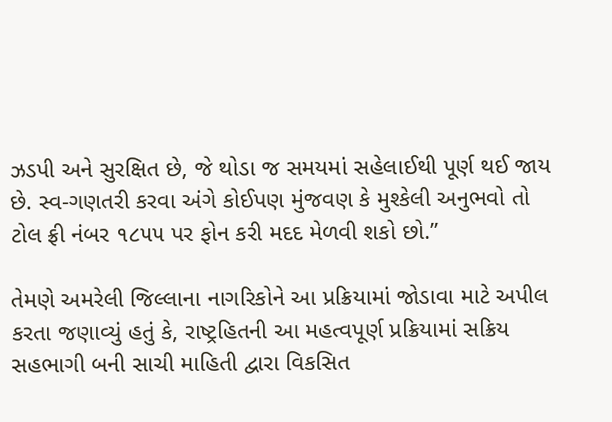ઝડપી અને સુરક્ષિત છે, જે થોડા જ સમયમાં સહેલાઈથી પૂર્ણ થઈ જાય છે. સ્વ-ગણતરી કરવા અંગે કોઈપણ મુંજવણ કે મુશ્કેલી અનુભવો તો ટોલ ફ્રી નંબર ૧૮૫૫ પર ફોન કરી મદદ મેળવી શકો છો.”

તેમણે અમરેલી જિલ્લાના નાગરિકોને આ પ્રક્રિયામાં જોડાવા માટે અપીલ કરતા જણાવ્યું હતું કે, રાષ્ટ્રહિતની આ મહત્વપૂર્ણ પ્રક્રિયામાં સક્રિય સહભાગી બની સાચી માહિતી દ્વારા વિકસિત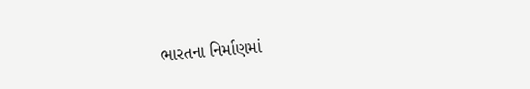ભારતના નિર્માણમાં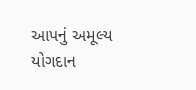આપનું અમૂલ્ય યોગદાન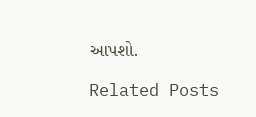આપશો.

Related Posts